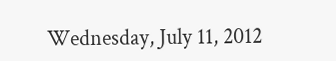Wednesday, July 11, 2012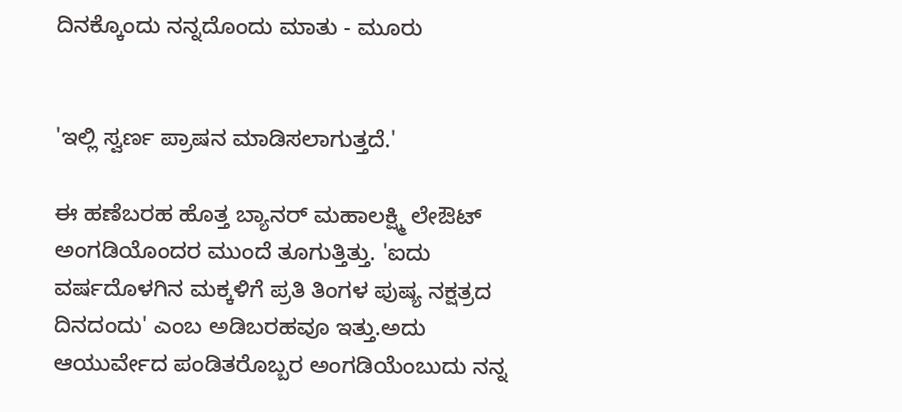ದಿನಕ್ಕೊಂದು ನನ್ನದೊಂದು ಮಾತು - ಮೂರು


'ಇಲ್ಲಿ ಸ್ವರ್ಣ ಪ್ರಾಷನ ಮಾಡಿಸಲಾಗುತ್ತದೆ.'

ಈ ಹಣೆಬರಹ ಹೊತ್ತ ಬ್ಯಾನರ್ ಮಹಾಲಕ್ಷ್ಮಿ ಲೇಔಟ್  ಅಂಗಡಿಯೊಂದರ ಮುಂದೆ ತೂಗುತ್ತಿತ್ತು. 'ಐದು ವರ್ಷದೊಳಗಿನ ಮಕ್ಕಳಿಗೆ ಪ್ರತಿ ತಿಂಗಳ ಪುಷ್ಯ ನಕ್ಷತ್ರದ ದಿನದಂದು' ಎಂಬ ಅಡಿಬರಹವೂ ಇತ್ತು.ಅದು ಆಯುರ್ವೇದ ಪಂಡಿತರೊಬ್ಬರ ಅಂಗಡಿಯೆಂಬುದು ನನ್ನ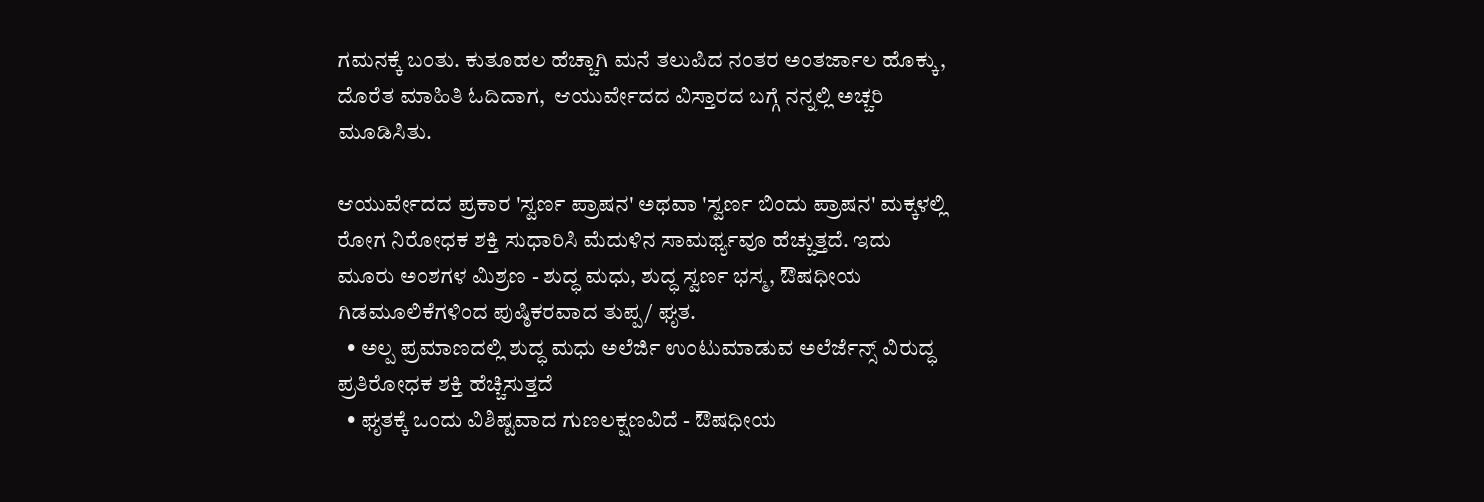ಗಮನಕ್ಕೆ ಬಂತು. ಕುತೂಹಲ ಹೆಚ್ಚಾಗಿ ಮನೆ ತಲುಪಿದ ನಂತರ ಅಂತರ್ಜಾಲ ಹೊಕ್ಕು, ದೊರೆತ ಮಾಹಿತಿ ಓದಿದಾಗ,  ಆಯುರ್ವೇದದ ವಿಸ್ತಾರದ ಬಗ್ಗೆ ನನ್ನಲ್ಲಿ ಅಚ್ಚರಿ ಮೂಡಿಸಿತು.

ಆಯುರ್ವೇದದ ಪ್ರಕಾರ 'ಸ್ವರ್ಣ ಪ್ರಾಷನ' ಅಥವಾ 'ಸ್ವರ್ಣ ಬಿಂದು ಪ್ರಾಷನ' ಮಕ್ಕಳಲ್ಲಿ ರೋಗ ನಿರೋಧಕ ಶಕ್ತಿ ಸುಧಾರಿಸಿ ಮೆದುಳಿನ ಸಾಮರ್ಥ್ಯವೂ ಹೆಚ್ಚುತ್ತದೆ. ಇದು ಮೂರು ಅಂಶಗಳ ಮಿಶ್ರಣ - ಶುದ್ಧ ಮಧು, ಶುದ್ಧ ಸ್ವರ್ಣ ಭಸ್ಮ, ಔಷಧೀಯ  ಗಿಡಮೂಲಿಕೆಗಳಿಂದ ಪುಷ್ಠಿಕರವಾದ ತುಪ್ಪ/ ಘೃತ.
  • ಅಲ್ಪ ಪ್ರಮಾಣದಲ್ಲಿ ಶುದ್ಧ ಮಧು ಅಲೆರ್ಜಿ ಉಂಟುಮಾಡುವ ಅಲೆರ್ಜೆನ್ಸ್ ವಿರುದ್ಧ ಪ್ರತಿರೋಧಕ ಶಕ್ತಿ ಹೆಚ್ಚಿಸುತ್ತದೆ
  • ಘೃತಕ್ಕೆ ಒಂದು ವಿಶಿಷ್ಟವಾದ ಗುಣಲಕ್ಷಣವಿದೆ - ಔಷಧೀಯ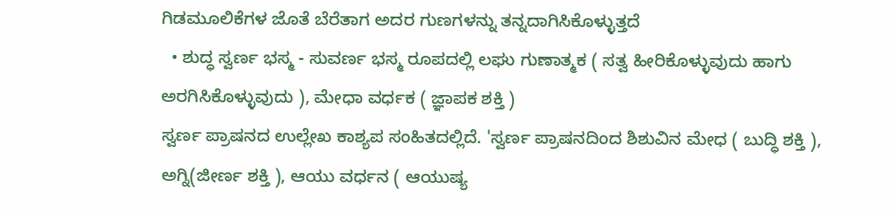ಗಿಡಮೂಲಿಕೆಗಳ ಜೊತೆ ಬೆರೆತಾಗ ಅದರ ಗುಣಗಳನ್ನು ತನ್ನದಾಗಿಸಿಕೊಳ್ಳುತ್ತದೆ
  • ಶುದ್ಧ ಸ್ವರ್ಣ ಭಸ್ಮ - ಸುವರ್ಣ ಭಸ್ಮ ರೂಪದಲ್ಲಿ ಲಘು ಗುಣಾತ್ಮಕ ( ಸತ್ವ ಹೀರಿಕೊಳ್ಳುವುದು ಹಾಗು ಅರಗಿಸಿಕೊಳ್ಳುವುದು ), ಮೇಧಾ ವರ್ಧಕ ( ಜ್ಞಾಪಕ ಶಕ್ತಿ )
ಸ್ವರ್ಣ ಪ್ರಾಷನದ ಉಲ್ಲೇಖ ಕಾಶ್ಯಪ ಸಂಹಿತದಲ್ಲಿದೆ. 'ಸ್ವರ್ಣ ಪ್ರಾಷನದಿಂದ ಶಿಶುವಿನ ಮೇಧ ( ಬುದ್ಧಿ ಶಕ್ತಿ ), ಅಗ್ನಿ(ಜೀರ್ಣ ಶಕ್ತಿ ), ಆಯು ವರ್ಧನ ( ಆಯುಷ್ಯ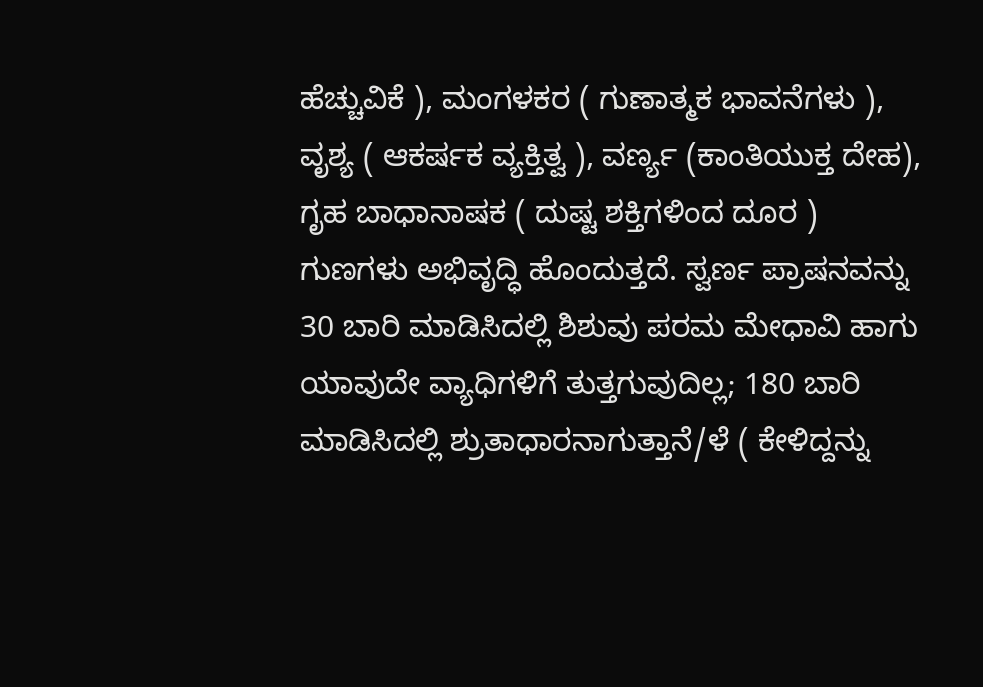ಹೆಚ್ಚುವಿಕೆ ), ಮಂಗಳಕರ ( ಗುಣಾತ್ಮಕ ಭಾವನೆಗಳು ), ವೃಶ್ಯ ( ಆಕರ್ಷಕ ವ್ಯಕ್ತಿತ್ವ ), ವರ್ಣ್ಯ (ಕಾಂತಿಯುಕ್ತ ದೇಹ), ಗೃಹ ಬಾಧಾನಾಷಕ ( ದುಷ್ಟ ಶಕ್ತಿಗಳಿಂದ ದೂರ ) ಗುಣಗಳು ಅಭಿವೃದ್ಧಿ ಹೊಂದುತ್ತದೆ. ಸ್ವರ್ಣ ಪ್ರಾಷನವನ್ನು 30 ಬಾರಿ ಮಾಡಿಸಿದಲ್ಲಿ ಶಿಶುವು ಪರಮ ಮೇಧಾವಿ ಹಾಗು ಯಾವುದೇ ವ್ಯಾಧಿಗಳಿಗೆ ತುತ್ತಗುವುದಿಲ್ಲ; 180 ಬಾರಿ ಮಾಡಿಸಿದಲ್ಲಿ ಶ್ರುತಾಧಾರನಾಗುತ್ತಾನೆ/ಳೆ ( ಕೇಳಿದ್ದನ್ನು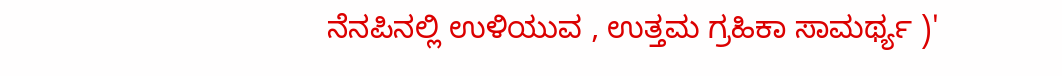ನೆನಪಿನಲ್ಲಿ ಉಳಿಯುವ , ಉತ್ತಮ ಗ್ರಹಿಕಾ ಸಾಮರ್ಥ್ಯ )'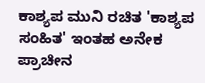ಕಾಶ್ಯಪ ಮುನಿ ರಚಿತ 'ಕಾಶ್ಯಪ ಸಂಹಿತ' ಇಂತಹ ಅನೇಕ ಪ್ರಾಚೀನ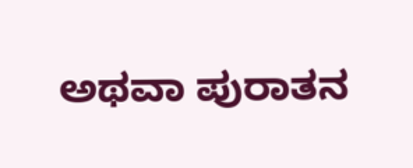ಅಥವಾ ಪುರಾತನ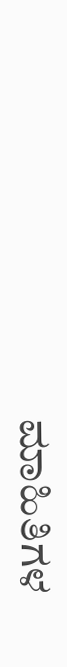ಮಾಹಿತಿಗಳ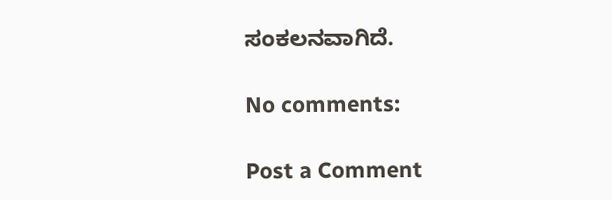ಸಂಕಲನವಾಗಿದೆ.

No comments:

Post a Comment